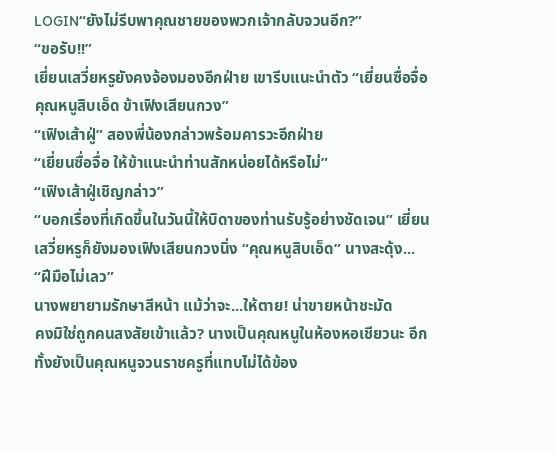LOGIN“ยังไม่รีบพาคุณชายของพวกเจ้ากลับจวนอีก?”
“ขอรับ!!”
เยี่ยนเสวี่ยหรูยังคงจ้องมองอีกฝ่าย เขารีบแนะนำตัว “เยี่ยนซื่อจื่อ คุณหนูสิบเอ็ด ข้าเฟิงเสียนกวง”
“เฟิงเส้าฝู่” สองพี่น้องกล่าวพร้อมคารวะอีกฝ่าย
“เยี่ยนซื่อจื่อ ให้ข้าแนะนำท่านสักหน่อยได้หรือไม่”
“เฟิงเส้าฝู่เชิญกล่าว”
“บอกเรื่องที่เกิดขึ้นในวันนี้ให้บิดาของท่านรับรู้อย่างชัดเจน” เยี่ยนเสวี่ยหรูก็ยังมองเฟิงเสียนกวงนิ่ง “คุณหนูสิบเอ็ด” นางสะดุ้ง... “ฝีมือไม่เลว”
นางพยายามรักษาสีหน้า แม้ว่าจะ...ให้ตาย! น่าขายหน้าชะมัด
คงมิใช่ถูกคนสงสัยเข้าแล้ว? นางเป็นคุณหนูในห้องหอเชียวนะ อีกทั้งยังเป็นคุณหนูจวนราชครูที่แทบไม่ได้ข้อง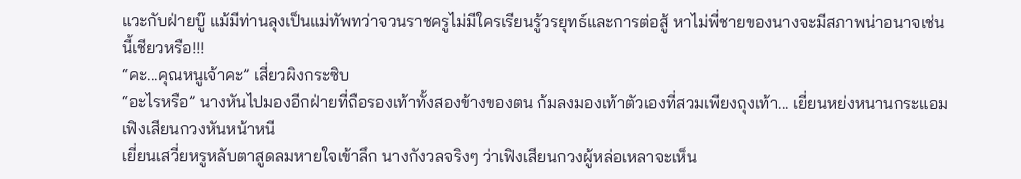แวะกับฝ่ายบู๊ แม้มีท่านลุงเป็นแม่ทัพทว่าจวนราชครูไม่มีใครเรียนรู้วรยุทธ์และการต่อสู้ หาไม่พี่ชายของนางจะมีสภาพน่าอนาจเช่นนี้เชียวหรือ!!!
“คะ...คุณหนูเจ้าคะ” เสี่ยวผิงกระซิบ
“อะไรหรือ” นางหันไปมองอีกฝ่ายที่ถือรองเท้าทั้งสองข้างของตน ก้มลงมองเท้าตัวเองที่สวมเพียงถุงเท้า... เยี่ยนหย่งหนานกระแอม เฟิงเสียนกวงหันหน้าหนี
เยี่ยนเสวี่ยหรูหลับตาสูดลมหายใจเข้าลึก นางกังวลจริงๆ ว่าเฟิงเสียนกวงผู้หล่อเหลาจะเห็น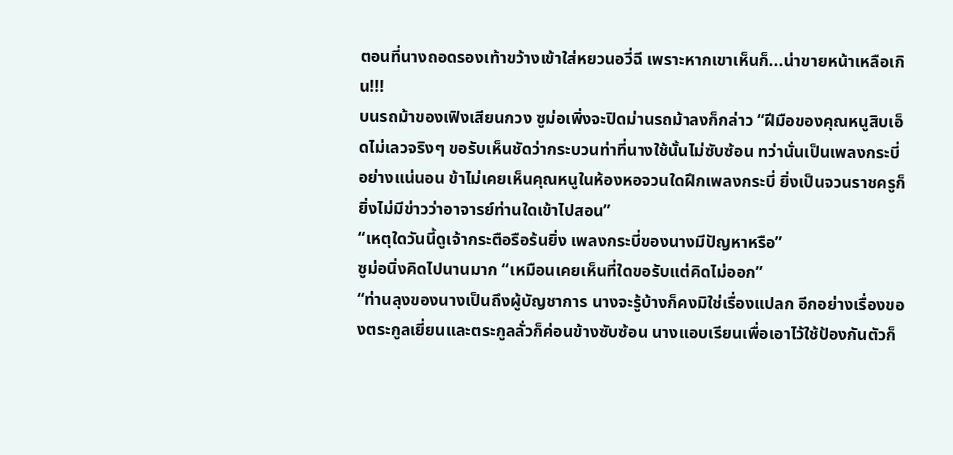ตอนที่นางถอดรองเท้าขว้างเข้าใส่หยวนอวี่ฉี เพราะหากเขาเห็นก็...น่าขายหน้าเหลือเกิน!!!
บนรถม้าของเฟิงเสียนกวง ซูม่อเพิ่งจะปิดม่านรถม้าลงก็กล่าว “ฝีมือของคุณหนูสิบเอ็ดไม่เลวจริงๆ ขอรับเห็นชัดว่ากระบวนท่าที่นางใช้นั้นไม่ซับซ้อน ทว่านั่นเป็นเพลงกระบี่อย่างแน่นอน ข้าไม่เคยเห็นคุณหนูในห้องหอจวนใดฝึกเพลงกระบี่ ยิ่งเป็นจวนราชครูก็ยิ่งไม่มีข่าวว่าอาจารย์ท่านใดเข้าไปสอน”
“เหตุใดวันนี้ดูเจ้ากระตือรือร้นยิ่ง เพลงกระบี่ของนางมีปัญหาหรือ”
ซูม่อนิ่งคิดไปนานมาก “เหมือนเคยเห็นที่ใดขอรับแต่คิดไม่ออก”
“ท่านลุงของนางเป็นถึงผู้บัญชาการ นางจะรู้บ้างก็คงมิใช่เรื่องแปลก อีกอย่างเรื่องของตระกูลเยี่ยนและตระกูลลั่วก็ค่อนข้างซับซ้อน นางแอบเรียนเพื่อเอาไว้ใช้ป้องกันตัวก็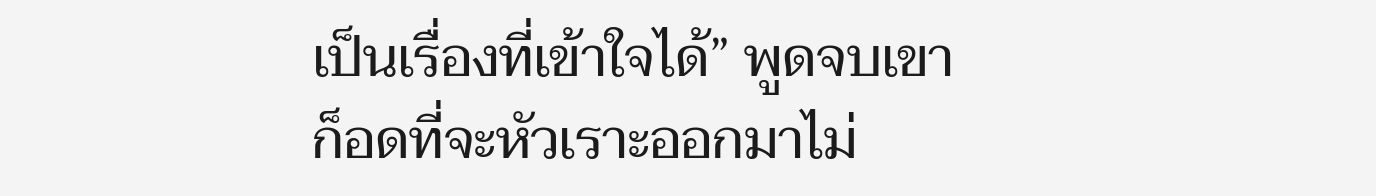เป็นเรื่องที่เข้าใจได้” พูดจบเขาก็อดที่จะหัวเราะออกมาไม่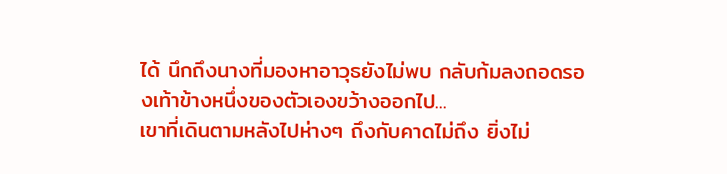ได้ นึกถึงนางที่มองหาอาวุธยังไม่พบ กลับก้มลงถอดรองเท้าข้างหนึ่งของตัวเองขว้างออกไป...
เขาที่เดินตามหลังไปห่างๆ ถึงกับคาดไม่ถึง ยิ่งไม่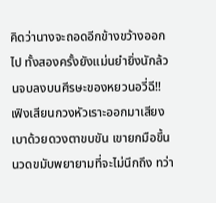คิดว่านางจะถอดอีกข้างขว้างออกไป ทั้งสองครั้งยังแม่นยำยิ่งนักล้วนจบลงบนศีรษะของหยวนอวี่ฉี!!
เฟิงเสียนกวงหัวเราะออกมาเสียงเบาด้วยดวงตาขบขัน เขายกมือขึ้นนวดขมับพยายามที่จะไม่นึกถึง ทว่า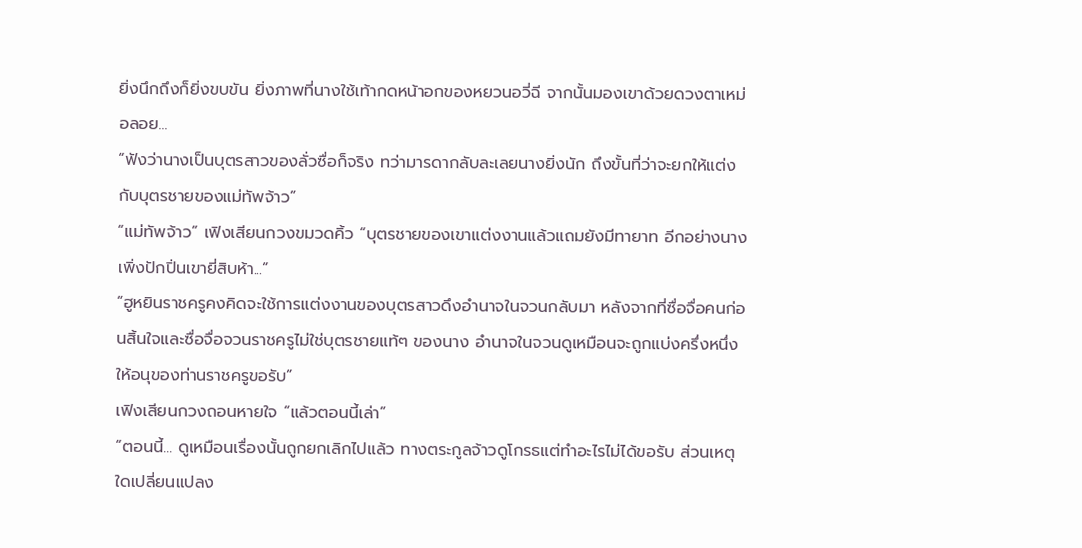ยิ่งนึกถึงก็ยิ่งขบขัน ยิ่งภาพที่นางใช้เท้ากดหน้าอกของหยวนอวี่ฉี จากนั้นมองเขาด้วยดวงตาเหม่อลอย...
“ฟังว่านางเป็นบุตรสาวของลั่วซื่อก็จริง ทว่ามารดากลับละเลยนางยิ่งนัก ถึงขั้นที่ว่าจะยกให้แต่งกับบุตรชายของแม่ทัพจ้าว”
“แม่ทัพจ้าว” เฟิงเสียนกวงขมวดคิ้ว “บุตรชายของเขาแต่งงานแล้วแถมยังมีทายาท อีกอย่างนางเพิ่งปักปิ่นเขายี่สิบห้า...”
“ฮูหยินราชครูคงคิดจะใช้การแต่งงานของบุตรสาวดึงอำนาจในจวนกลับมา หลังจากที่ซื่อจื่อคนก่อนสิ้นใจและซื่อจื่อจวนราชครูไม่ใช่บุตรชายแท้ๆ ของนาง อำนาจในจวนดูเหมือนจะถูกแบ่งครึ่งหนึ่งให้อนุของท่านราชครูขอรับ”
เฟิงเสียนกวงถอนหายใจ “แล้วตอนนี้เล่า”
“ตอนนี้... ดูเหมือนเรื่องนั้นถูกยกเลิกไปแล้ว ทางตระกูลจ้าวดูโกรธแต่ทำอะไรไม่ได้ขอรับ ส่วนเหตุใดเปลี่ยนแปลง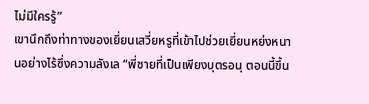ไม่มีใครรู้”
เขานึกถึงท่าทางของเยี่ยนเสวี่ยหรูที่เข้าไปช่วยเยี่ยนหย่งหนานอย่างไร้ซึ่งความลังเล “พี่ชายที่เป็นเพียงบุตรอนุ ตอนนี้ขึ้น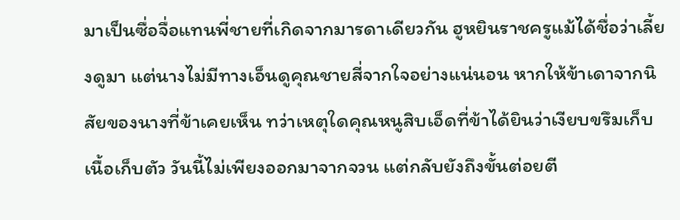มาเป็นซื่อจื่อแทนพี่ชายที่เกิดจากมารดาเดียวกัน ฮูหยินราชครูแม้ได้ชื่อว่าเลี้ยงดูมา แต่นางไม่มีทางเอ็นดูคุณชายสี่จากใจอย่างแน่นอน หากให้ข้าเดาจากนิสัยของนางที่ข้าเคยเห็น ทว่าเหตุใดคุณหนูสิบเอ็ดที่ข้าได้ยินว่าเงียบขรึมเก็บเนื้อเก็บตัว วันนี้ไม่เพียงออกมาจากจวน แต่กลับยังถึงขั้นต่อยตี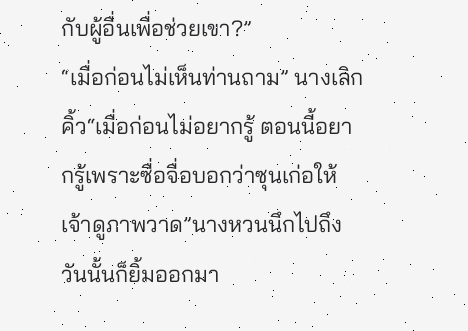กับผู้อื่นเพื่อช่วยเขา?”
“เมื่อก่อนไม่เห็นท่านถาม” นางเลิกคิ้ว“เมื่อก่อนไม่อยากรู้ ตอนนี้อยากรู้เพราะซื่อจื่อบอกว่าซุนเก่อให้เจ้าดูภาพวาด”นางหวนนึกไปถึงวันนั้นก็ยิ้มออกมา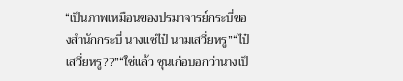“เป็นภาพเหมือนของปรมาจารย์กระบี่ของสำนักกระบี่ นางแซ่ไป๋ นามเสวี่ยหรู”“ไป๋เสวี่ยหรู??”“ใช่แล้ว ซุนเก่อบอกว่านางเป็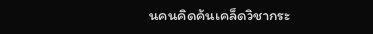นคนคิดค้นเคล็ดวิชากระ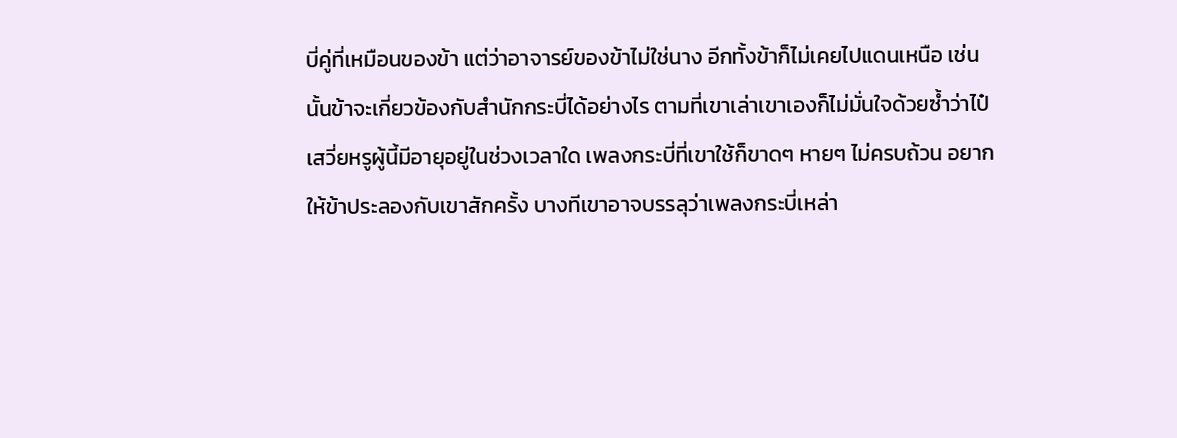บี่คู่ที่เหมือนของข้า แต่ว่าอาจารย์ของข้าไม่ใช่นาง อีกทั้งข้าก็ไม่เคยไปแดนเหนือ เช่นนั้นข้าจะเกี่ยวข้องกับสำนักกระบี่ได้อย่างไร ตามที่เขาเล่าเขาเองก็ไม่มั่นใจด้วยซ้ำว่าไป๋เสวี่ยหรูผู้นี้มีอายุอยู่ในช่วงเวลาใด เพลงกระบี่ที่เขาใช้ก็ขาดๆ หายๆ ไม่ครบถ้วน อยากให้ข้าประลองกับเขาสักครั้ง บางทีเขาอาจบรรลุว่าเพลงกระบี่เหล่า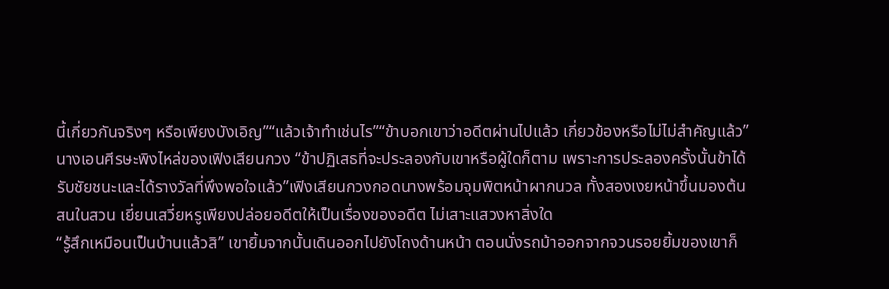นี้เกี่ยวกันจริงๆ หรือเพียงบังเอิญ”“แล้วเจ้าทำเช่นไร”“ข้าบอกเขาว่าอดีตผ่านไปแล้ว เกี่ยวข้องหรือไม่ไม่สำคัญแล้ว” นางเอนศีรษะพิงไหล่ของเฟิงเสียนกวง “ข้าปฏิเสธที่จะประลองกับเขาหรือผู้ใดก็ตาม เพราะการประลองครั้งนั้นข้าได้รับชัยชนะและได้รางวัลที่พึงพอใจแล้ว”เฟิงเสียนกวงกอดนางพร้อมจุมพิตหน้าผากนวล ทั้งสองเงยหน้าขึ้นมองต้นสนในสวน เยี่ยนเสวี่ยหรูเพียงปล่อยอดีตให้เป็นเรื่องของอดีต ไม่เสาะแสวงหาสิ่งใด
“รู้สึกเหมือนเป็นบ้านแล้วสิ” เขายิ้มจากนั้นเดินออกไปยังโถงด้านหน้า ตอนนั่งรถม้าออกจากจวนรอยยิ้มของเขาก็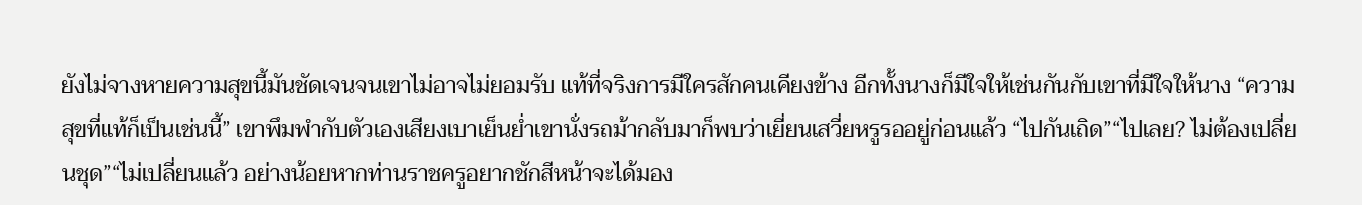ยังไม่จางหายความสุขนี้มันชัดเจนจนเขาไม่อาจไม่ยอมรับ แท้ที่จริงการมีใครสักคนเคียงข้าง อีกทั้งนางก็มีใจให้เช่นกันกับเขาที่มีใจให้นาง “ความสุขที่แท้ก็เป็นเช่นนี้” เขาพึมพำกับตัวเองเสียงเบาเย็นย่ำเขานั่งรถม้ากลับมาก็พบว่าเยี่ยนเสวี่ยหรูรออยู่ก่อนแล้ว “ไปกันเถิด”“ไปเลย? ไม่ต้องเปลี่ยนชุด”“ไม่เปลี่ยนแล้ว อย่างน้อยหากท่านราชครูอยากชักสีหน้าจะได้มอง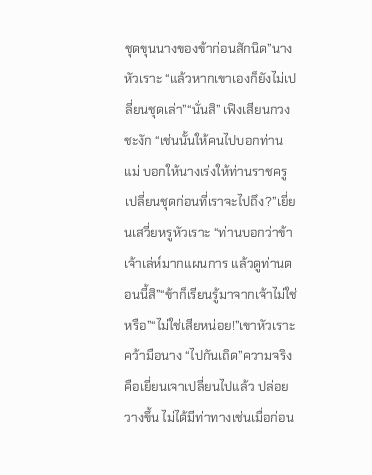ชุดขุนนางของข้าก่อนสักนิด”นางหัวเราะ “แล้วหากเขาเองก็ยังไม่เปลี่ยนชุดเล่า”“นั่นสิ” เฟิงเสียนกวงชะงัก “เช่นนั้นให้คนไปบอกท่านแม่ บอกให้นางเร่งให้ท่านราชครูเปลี่ยนชุดก่อนที่เราจะไปถึง?”เยี่ยนเสวี่ยหรูหัวเราะ “ท่านบอกว่าข้าเจ้าเล่ห์มากแผนการ แล้วดูท่านตอนนี้สิ”“ข้าก็เรียนรู้มาจากเจ้าไม่ใช่หรือ”“ไม่ใช่เสียหน่อย!”เขาหัวเราะคว้ามือนาง “ไปกันเถิด”ความจริงคือเยี่ยนเจาเปลี่ยนไปแล้ว ปล่อยวางขึ้น ไม่ได้มีท่าทางเช่นเมื่อก่อน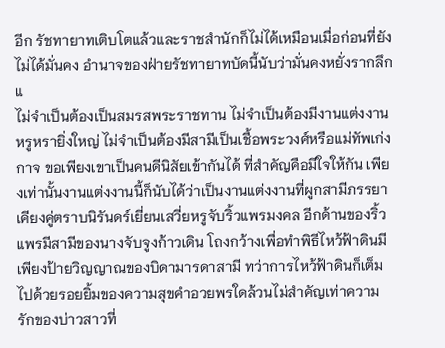อีก รัชทายาทเติบโตแล้วและราชสำนักก็ไม่ได้เหมือนเมื่อก่อนที่ยังไม่ได้มั่นคง อำนาจของฝ่ายรัชทายาทบัดนี้นับว่ามั่นคงหยั่งรากลึก แ
ไม่จำเป็นต้องเป็นสมรสพระราชทาน ไม่จำเป็นต้องมีงานแต่งงานหรูหรายิ่งใหญ่ ไม่จำเป็นต้องมีสามีเป็นเชื้อพระวงศ์หรือแม่ทัพเก่งกาจ ขอเพียงเขาเป็นคนดีนิสัยเข้ากันได้ ที่สำคัญคือมีใจให้กัน เพียงเท่านั้นงานแต่งงานนี้ก็นับได้ว่าเป็นงานแต่งงานที่ผูกสามีภรรยาเคียงคู่ตราบนิรันดร์เยี่ยนเสวี่ยหรูจับริ้วแพรมงคล อีกด้านของริ้วแพรมีสามีของนางจับจูงก้าวเดิน โถงกว้างเพื่อทำพิธีไหว้ฟ้าดินมีเพียงป้ายวิญญาณของบิดามารดาสามี ทว่าการไหว้ฟ้าดินก็เต็มไปด้วยรอยยิ้มของความสุขคำอวยพรใดล้วนไม่สำคัญเท่าความรักของบ่าวสาวที่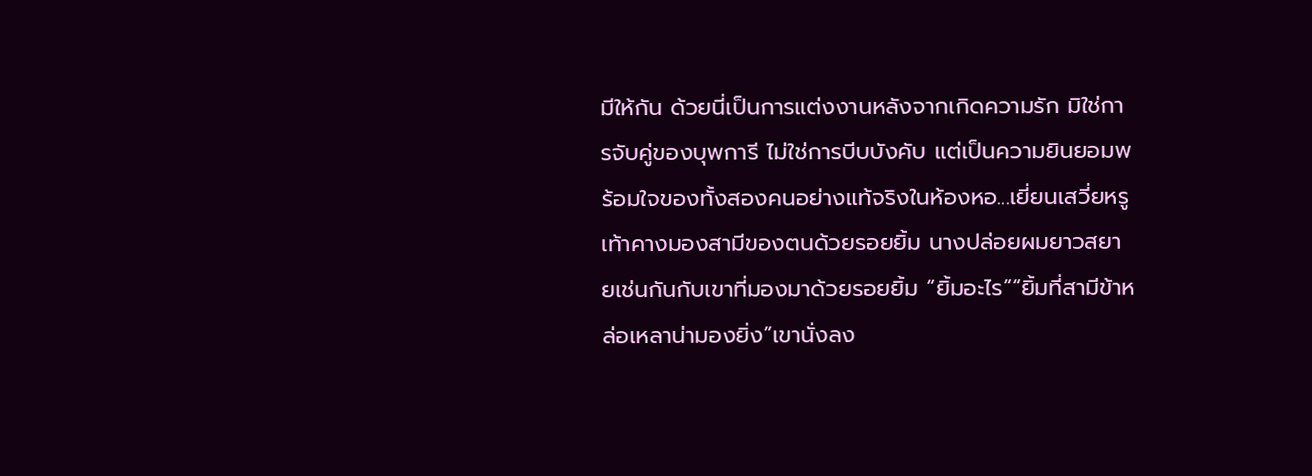มีให้กัน ด้วยนี่เป็นการแต่งงานหลังจากเกิดความรัก มิใช่การจับคู่ของบุพการี ไม่ใช่การบีบบังคับ แต่เป็นความยินยอมพร้อมใจของทั้งสองคนอย่างแท้จริงในห้องหอ...เยี่ยนเสวี่ยหรูเท้าคางมองสามีของตนด้วยรอยยิ้ม นางปล่อยผมยาวสยายเช่นกันกับเขาที่มองมาด้วยรอยยิ้ม “ยิ้มอะไร”“ยิ้มที่สามีข้าหล่อเหลาน่ามองยิ่ง”เขานั่งลง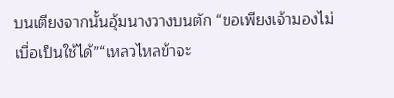บนเตียงจากนั้นอุ้มนางวางบนตัก “ขอเพียงเจ้ามองไม่เบื่อเป็นใช้ได้”“เหลวไหลข้าจะ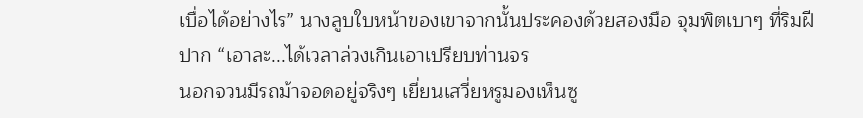เบื่อได้อย่างไร” นางลูบใบหน้าของเขาจากนั้นประคองด้วยสองมือ จุมพิตเบาๆ ที่ริมฝีปาก “เอาละ...ได้เวลาล่วงเกินเอาเปรียบท่านจร
นอกจวนมีรถม้าจอดอยู่จริงๆ เยี่ยนเสวี่ยหรูมองเห็นซู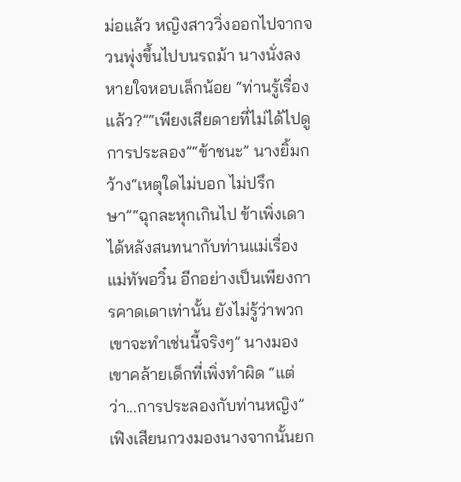ม่อแล้ว หญิงสาววิ่งออกไปจากจวนพุ่งขึ้นไปบนรถม้า นางนั่งลงหายใจหอบเล็กน้อย “ท่านรู้เรื่องแล้ว?”“เพียงเสียดายที่ไม่ได้ไปดูการประลอง”“ข้าชนะ” นางยิ้มกว้าง“เหตุใดไม่บอก ไม่ปรึกษา”“ฉุกละหุกเกินไป ข้าเพิ่งเดาได้หลังสนทนากับท่านแม่เรื่องแม่ทัพอวิ๋น อีกอย่างเป็นเพียงการคาดเดาเท่านั้น ยังไม่รู้ว่าพวกเขาจะทำเช่นนี้จริงๆ” นางมองเขาคล้ายเด็กที่เพิ่งทำผิด “แต่ว่า...การประลองกับท่านหญิง”เฟิงเสียนกวงมองนางจากนั้นยก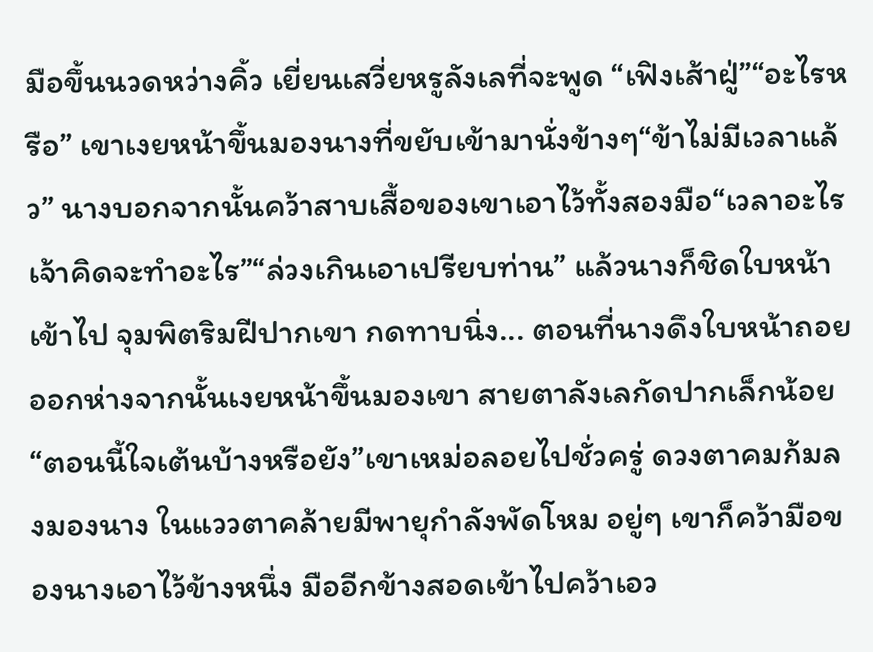มือขึ้นนวดหว่างคิ้ว เยี่ยนเสวี่ยหรูลังเลที่จะพูด “เฟิงเส้าฝู่”“อะไรหรือ” เขาเงยหน้าขึ้นมองนางที่ขยับเข้ามานั่งข้างๆ“ข้าไม่มีเวลาแล้ว” นางบอกจากนั้นคว้าสาบเสื้อของเขาเอาไว้ทั้งสองมือ“เวลาอะไร เจ้าคิดจะทำอะไร”“ล่วงเกินเอาเปรียบท่าน” แล้วนางก็ชิดใบหน้าเข้าไป จุมพิตริมฝีปากเขา กดทาบนิ่ง... ตอนที่นางดึงใบหน้าถอยออกห่างจากนั้นเงยหน้าขึ้นมองเขา สายตาลังเลกัดปากเล็กน้อย “ตอนนี้ใจเต้นบ้างหรือยัง”เขาเหม่อลอยไปชั่วครู่ ดวงตาคมก้มลงมองนาง ในแววตาคล้ายมีพายุกำลังพัดโหม อยู่ๆ เขาก็คว้ามือของนางเอาไว้ข้างหนึ่ง มืออีกข้างสอดเข้าไปคว้าเอว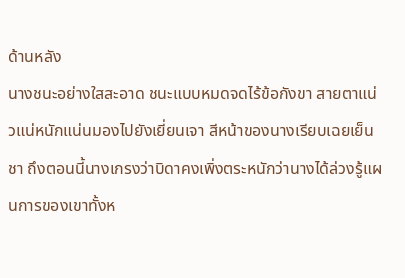ด้านหลัง
นางชนะอย่างใสสะอาด ชนะแบบหมดจดไร้ข้อกังขา สายตาแน่วแน่หนักแน่นมองไปยังเยี่ยนเจา สีหน้าของนางเรียบเฉยเย็นชา ถึงตอนนี้นางเกรงว่าบิดาคงเพิ่งตระหนักว่านางได้ล่วงรู้แผนการของเขาทั้งห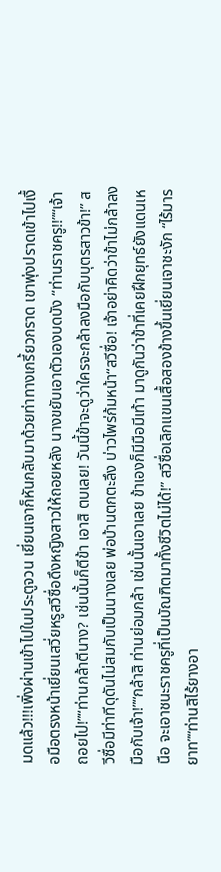มดแล้ว!!!เพิ่งผ่านเข้าไปในประตูจวน เยี่ยนเจาก็หันกลับมาด้วยท่าทางเกรี้ยวกราด เขาพุ่งปราดเข้าไปเงื้อมือตรงหน้าเยี่ยนเสวี่ยหรูสวีซื่อดึงหญิงสาวให้ถอยหลัง นางขยับเอาตัวเองบดบัง “ท่านราชครู!!”“เจ้าถอยไป!”“ท่านกล้าตีนาง? เช่นนั้นก็ตีข้า เอาสิ ตบเลย! วันนี้ข้าจะดูว่าใครจะกล้าลงมือกับบุตรสาวข้า!” สวีซื่อมีท่าทีดุดันไม่สมกับเป็นนางเลย พ่อบ้านตกตะลึง บ่าวไพร่ก้มหน้า“สวีซื่อ! เจ้าอย่าคิดว่าข้าไม่กล้าลงมือกับเจ้า!”“กล้าสิ ท่านย่อมกล้า เช่นนั้นเอาเลย ข้าเองก็มีมือมีเท้า มาดูกันว่าข้าที่เคยฝึกยุทธ์ยังแดนเหนือ จะเอาชนะราชครูที่เป็นบัณฑิตมาทั้งชีวิตไม่ได้!” สวีซื่อเลิกแขนเสื้อสองข้างขึ้นเยี่ยนเจาชะงัก “ไร้มารยาท”“ท่านสิไร้ยางอา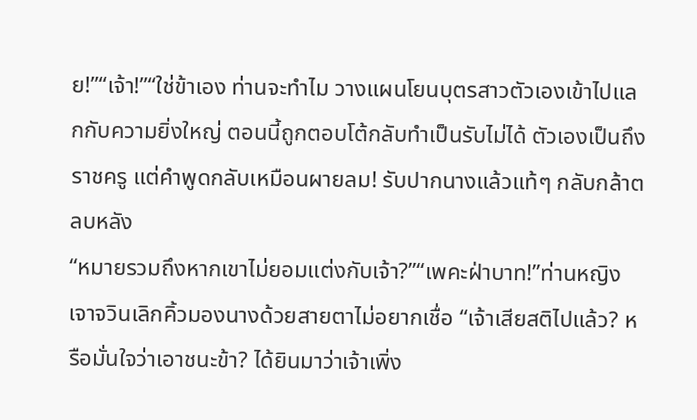ย!”“เจ้า!”“ใช่ข้าเอง ท่านจะทำไม วางแผนโยนบุตรสาวตัวเองเข้าไปแลกกับความยิ่งใหญ่ ตอนนี้ถูกตอบโต้กลับทำเป็นรับไม่ได้ ตัวเองเป็นถึงราชครู แต่คำพูดกลับเหมือนผายลม! รับปากนางแล้วแท้ๆ กลับกล้าตลบหลัง
“หมายรวมถึงหากเขาไม่ยอมแต่งกับเจ้า?”“เพคะฝ่าบาท!”ท่านหญิงเจาจวินเลิกคิ้วมองนางด้วยสายตาไม่อยากเชื่อ “เจ้าเสียสติไปแล้ว? หรือมั่นใจว่าเอาชนะข้า? ได้ยินมาว่าเจ้าเพิ่ง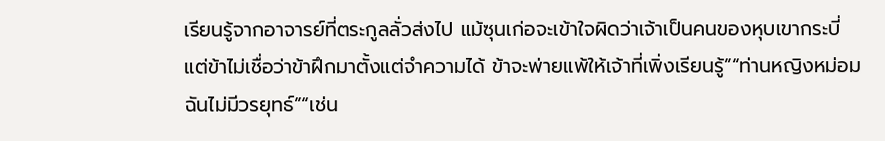เรียนรู้จากอาจารย์ที่ตระกูลลั่วส่งไป แม้ซุนเก่อจะเข้าใจผิดว่าเจ้าเป็นคนของหุบเขากระบี่ แต่ข้าไม่เชื่อว่าข้าฝึกมาตั้งแต่จำความได้ ข้าจะพ่ายแพ้ให้เจ้าที่เพิ่งเรียนรู้”“ท่านหญิงหม่อมฉันไม่มีวรยุทธ์”“เช่น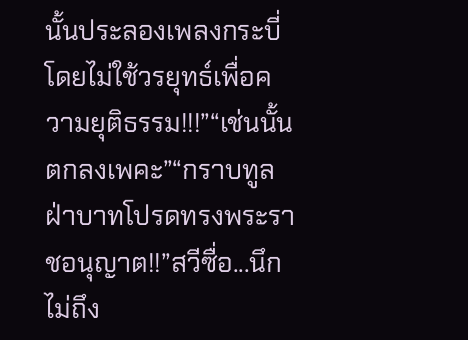นั้นประลองเพลงกระบี่โดยไม่ใช้วรยุทธ์เพื่อความยุติธรรม!!!”“เช่นนั้นตกลงเพคะ”“กราบทูลฝ่าบาทโปรดทรงพระราชอนุญาต!!”สวีซื่อ...นึกไม่ถึง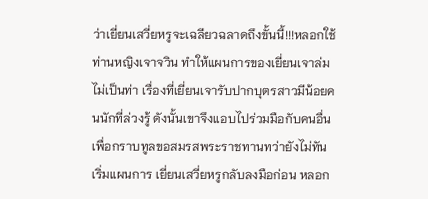ว่าเยี่ยนเสวี่ยหรูจะเฉลียวฉลาดถึงขั้นนี้!!!หลอกใช้ท่านหญิงเจาจวิน ทำให้แผนการของเยี่ยนเจาล่มไม่เป็นท่า เรื่องที่เยี่ยนเจารับปากบุตรสาวมีน้อยคนนักที่ล่วงรู้ ดังนั้นเขาจึงแอบไปร่วมมือกับคนอื่นเพื่อกราบทูลขอสมรสพระราชทานทว่ายังไม่ทันเริ่มแผนการ เยี่ยนเสวี่ยหรูกลับลงมือก่อน หลอก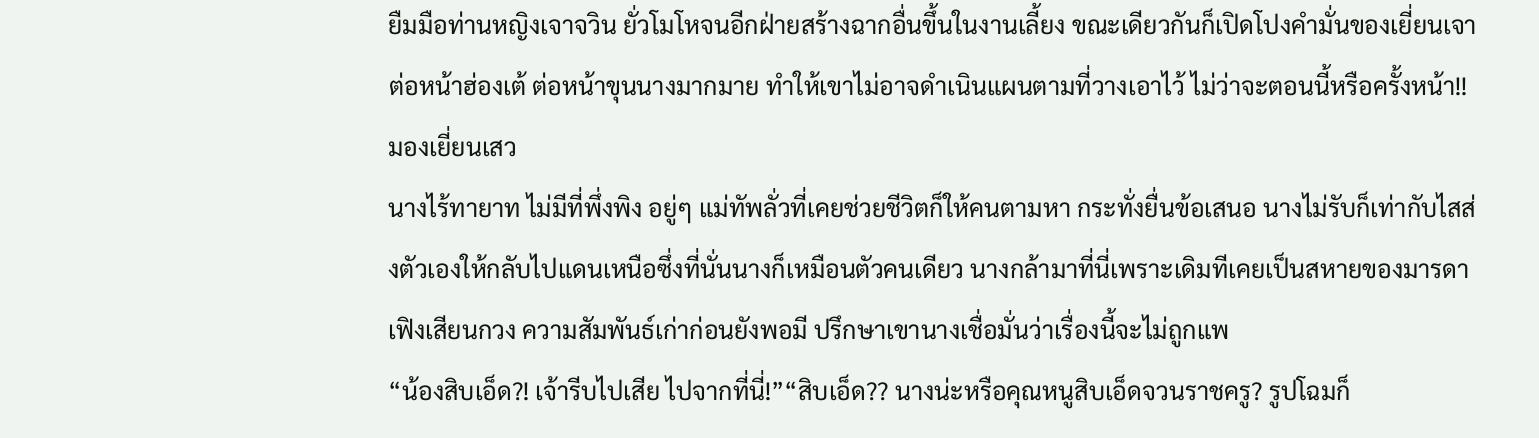ยืมมือท่านหญิงเจาจวิน ยั่วโมโหจนอีกฝ่ายสร้างฉากอื่นขึ้นในงานเลี้ยง ขณะเดียวกันก็เปิดโปงคำมั่นของเยี่ยนเจาต่อหน้าฮ่องเต้ ต่อหน้าขุนนางมากมาย ทำให้เขาไม่อาจดำเนินแผนตามที่วางเอาไว้ ไม่ว่าจะตอนนี้หรือครั้งหน้า!!มองเยี่ยนเสว
นางไร้ทายาท ไม่มีที่พึ่งพิง อยู่ๆ แม่ทัพลั่วที่เคยช่วยชีวิตก็ให้คนตามหา กระทั่งยื่นข้อเสนอ นางไม่รับก็เท่ากับไสส่งตัวเองให้กลับไปแดนเหนือซึ่งที่นั่นนางก็เหมือนตัวคนเดียว นางกล้ามาที่นี่เพราะเดิมทีเคยเป็นสหายของมารดาเฟิงเสียนกวง ความสัมพันธ์เก่าก่อนยังพอมี ปรึกษาเขานางเชื่อมั่นว่าเรื่องนี้จะไม่ถูกแพ
“น้องสิบเอ็ด?! เจ้ารีบไปเสีย ไปจากที่นี่!”“สิบเอ็ด?? นางน่ะหรือคุณหนูสิบเอ็ดจวนราชครู? รูปโฉมก็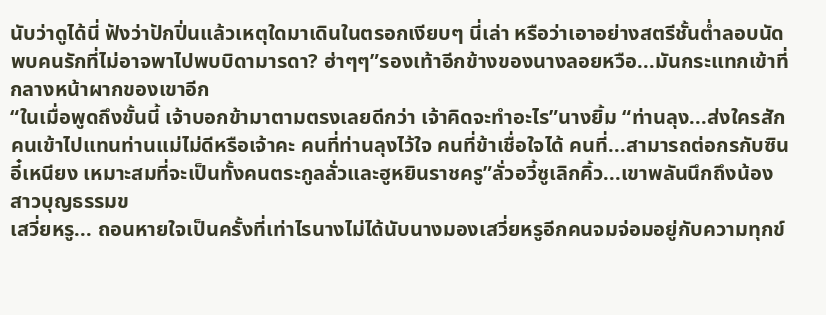นับว่าดูได้นี่ ฟังว่าปักปิ่นแล้วเหตุใดมาเดินในตรอกเงียบๆ นี่เล่า หรือว่าเอาอย่างสตรีชั้นต่ำลอบนัดพบคนรักที่ไม่อาจพาไปพบบิดามารดา? ฮ่าๆๆ”รองเท้าอีกข้างของนางลอยหวือ...มันกระแทกเข้าที่กลางหน้าผากของเขาอีก
“ในเมื่อพูดถึงขั้นนี้ เจ้าบอกข้ามาตามตรงเลยดีกว่า เจ้าคิดจะทำอะไร”นางยิ้ม “ท่านลุง...ส่งใครสักคนเข้าไปแทนท่านแม่ไม่ดีหรือเจ้าคะ คนที่ท่านลุงไว้ใจ คนที่ข้าเชื่อใจได้ คนที่...สามารถต่อกรกับซินอี๋เหนียง เหมาะสมที่จะเป็นทั้งคนตระกูลลั่วและฮูหยินราชครู”ลั่วอวี้ซูเลิกคิ้ว...เขาพลันนึกถึงน้องสาวบุญธรรมข
เสวี่ยหรู... ถอนหายใจเป็นครั้งที่เท่าไรนางไม่ได้นับนางมองเสวี่ยหรูอีกคนจมจ่อมอยู่กับความทุกข์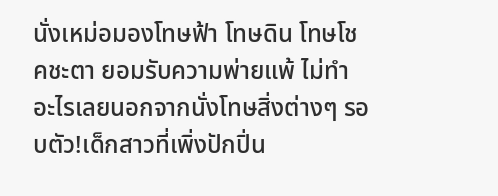นั่งเหม่อมองโทษฟ้า โทษดิน โทษโชคชะตา ยอมรับความพ่ายแพ้ ไม่ทำอะไรเลยนอกจากนั่งโทษสิ่งต่างๆ รอบตัว!เด็กสาวที่เพิ่งปักปิ่น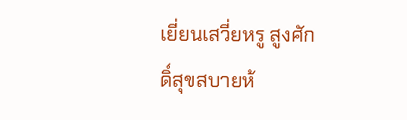เยี่ยนเสวี่ยหรู สูงศักดิ์สุขสบายห้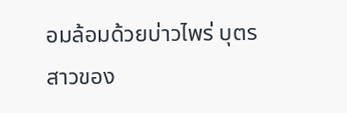อมล้อมด้วยบ่าวไพร่ บุตรสาวของ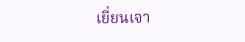เยี่ยนเจา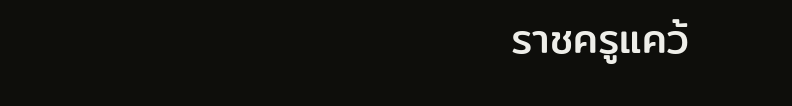ราชครูแคว้